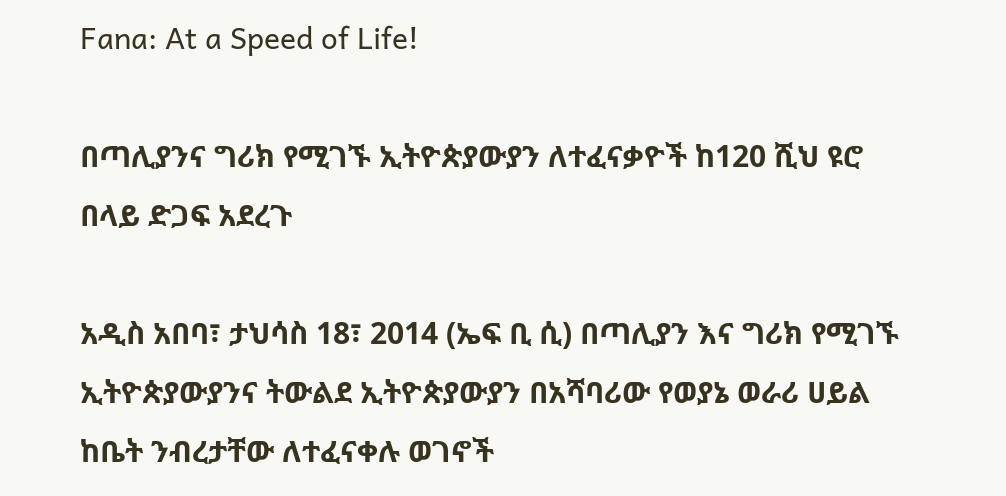Fana: At a Speed of Life!

በጣሊያንና ግሪክ የሚገኙ ኢትዮጵያውያን ለተፈናቃዮች ከ120 ሺህ ዩሮ በላይ ድጋፍ አደረጉ

አዲስ አበባ፣ ታህሳስ 18፣ 2014 (ኤፍ ቢ ሲ) በጣሊያን እና ግሪክ የሚገኙ ኢትዮጵያውያንና ትውልደ ኢትዮጵያውያን በአሻባሪው የወያኔ ወራሪ ሀይል ከቤት ንብረታቸው ለተፈናቀሉ ወገኖች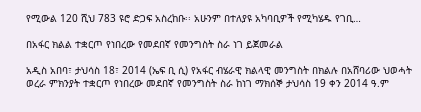የሚውል 120 ሺህ 783 ዩሮ ድጋፍ አስረከቡ፡፡ አሁንም በተለያዩ አካባቢዎች የሚካሄዱ የገቢ…

በአፋር ክልል ተቋርጦ የነበረው የመደበኛ የመንግስት ስራ ነገ ይጀመራል

አዲስ አበባ፣ ታህሳስ 18፣ 2014 (ኤፍ ቢ ሲ) የአፋር ብሄራዊ ክልላዊ መንግስት በክልሉ በአሸባሪው ህወሓት ወረራ ምክንያት ተቋርጦ የነበረው መደበኛ የመንግስት ስራ ከነገ ማክሰኞ ታህሳስ 19 ቀን 2014 ዓ.ም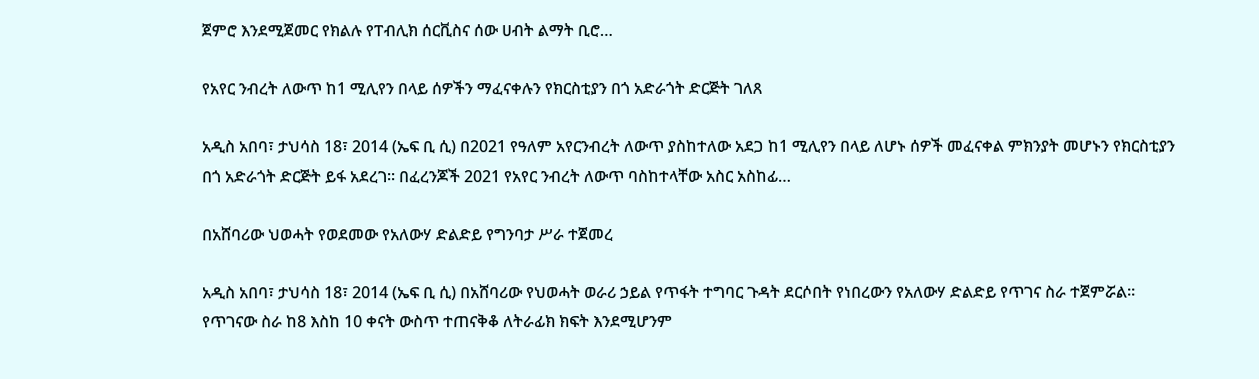ጀምሮ እንደሚጀመር የክልሉ የፐብሊክ ሰርቪስና ሰው ሀብት ልማት ቢሮ…

የአየር ንብረት ለውጥ ከ1 ሚሊየን በላይ ሰዎችን ማፈናቀሉን የክርስቲያን በጎ አድራጎት ድርጅት ገለጸ

አዲስ አበባ፣ ታህሳስ 18፣ 2014 (ኤፍ ቢ ሲ) በ2021 የዓለም አየርንብረት ለውጥ ያስከተለው አደጋ ከ1 ሚሊየን በላይ ለሆኑ ሰዎች መፈናቀል ምክንያት መሆኑን የክርስቲያን በጎ አድራጎት ድርጅት ይፋ አደረገ፡፡ በፈረንጆች 2021 የአየር ንብረት ለውጥ ባስከተላቸው አስር አስከፊ…

በአሸባሪው ህወሓት የወደመው የአለውሃ ድልድይ የግንባታ ሥራ ተጀመረ

አዲስ አበባ፣ ታህሳስ 18፣ 2014 (ኤፍ ቢ ሲ) በአሸባሪው የህወሓት ወራሪ ኃይል የጥፋት ተግባር ጉዳት ደርሶበት የነበረውን የአለውሃ ድልድይ የጥገና ስራ ተጀምሯል። የጥገናው ስራ ከ8 እስከ 10 ቀናት ውስጥ ተጠናቅቆ ለትራፊክ ክፍት እንደሚሆንም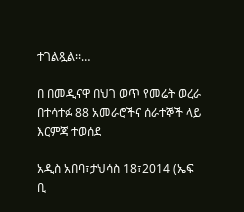ተገልጿል፡፡…

በ በመዲናዋ በህገ ወጥ የመሬት ወረራ በተሳተፉ 88 አመራሮችና ሰራተኞች ላይ እርምጃ ተወሰደ

አዲስ አበባ፣ታህሳስ 18፣2014 (ኤፍ ቢ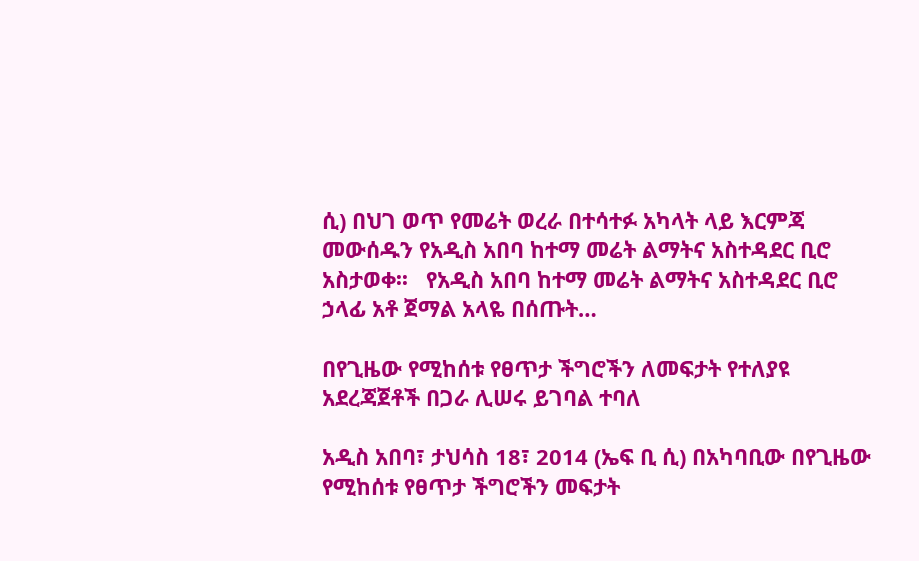ሲ) በህገ ወጥ የመሬት ወረራ በተሳተፉ አካላት ላይ እርምጃ መውሰዱን የአዲስ አበባ ከተማ መሬት ልማትና አስተዳደር ቢሮ አስታወቀ፡፡   የአዲስ አበባ ከተማ መሬት ልማትና አስተዳደር ቢሮ ኃላፊ አቶ ጀማል አላዬ በሰጡት…

በየጊዜው የሚከሰቱ የፀጥታ ችግሮችን ለመፍታት የተለያዩ አደረጃጀቶች በጋራ ሊሠሩ ይገባል ተባለ

አዲስ አበባ፣ ታህሳስ 18፣ 2014 (ኤፍ ቢ ሲ) በአካባቢው በየጊዜው የሚከሰቱ የፀጥታ ችግሮችን መፍታት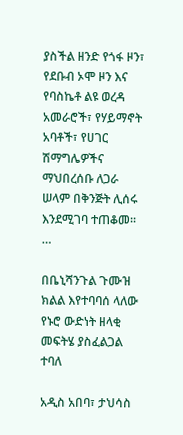ያስችል ዘንድ የጎፋ ዞን፣ የደቡብ ኦሞ ዞን እና የባስኬቶ ልዩ ወረዳ አመራሮች፣ የሃይማኖት አባቶች፣ የሀገር ሽማግሌዎችና ማህበረሰቡ ለጋራ ሠላም በቅንጅት ሊሰሩ እንደሚገባ ተጠቆመ፡፡…

በቤኒሻንጉል ጉሙዝ ክልል እየተባባሰ ላለው የኑሮ ውድነት ዘላቂ መፍትሄ ያስፈልጋል ተባለ

አዲስ አበባ፣ ታህሳስ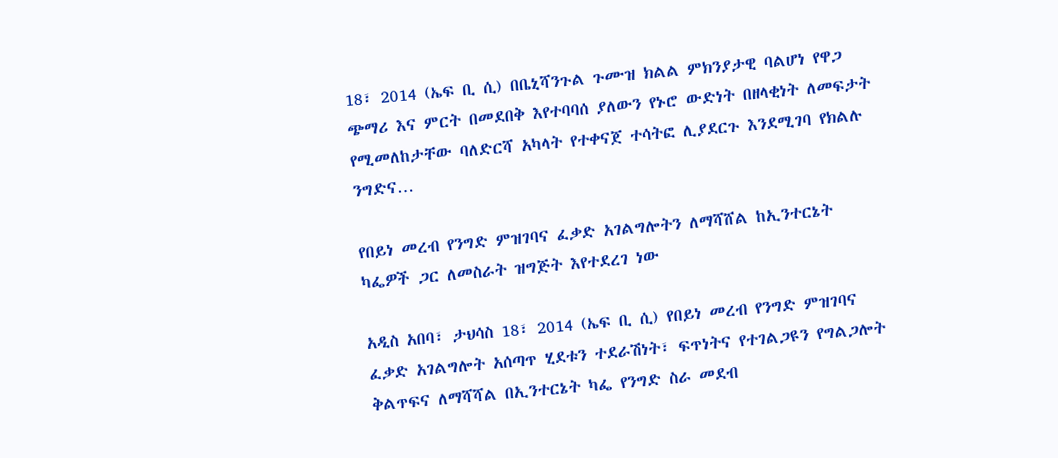18፣ 2014 (ኤፍ ቢ ሲ) በቤኒሻንጉል ጉሙዝ ክልል ምክንያታዊ ባልሆነ የዋጋ ጭማሪ እና ምርት በመደበቅ እየተባባሰ ያለውን የኑሮ ውድነት በዘላቂነት ለመፍታት የሚመለከታቸው ባለድርሻ አካላት የተቀናጀ ተሳትፎ ሊያደርጉ እንደሚገባ የክልሉ ንግድና…

የበይነ መረብ የንግድ ምዝገባና ፈቃድ አገልግሎትን ለማሻሸል ከኢንተርኔት ካፌዎች ጋር ለመስራት ዝግጅት እየተደረገ ነው

አዲስ አበባ፣ ታህሳስ 18፣ 2014 (ኤፍ ቢ ሲ) የበይነ መረብ የንግድ ምዝገባና ፈቃድ አገልግሎት አሰጣጥ ሂደቱን ተደራሽነት፣ ፍጥነትና የተገልጋዩን የግልጋሎት ቅልጥፍና ለማሻሻል በኢንተርኔት ካፌ የንግድ ስራ መደብ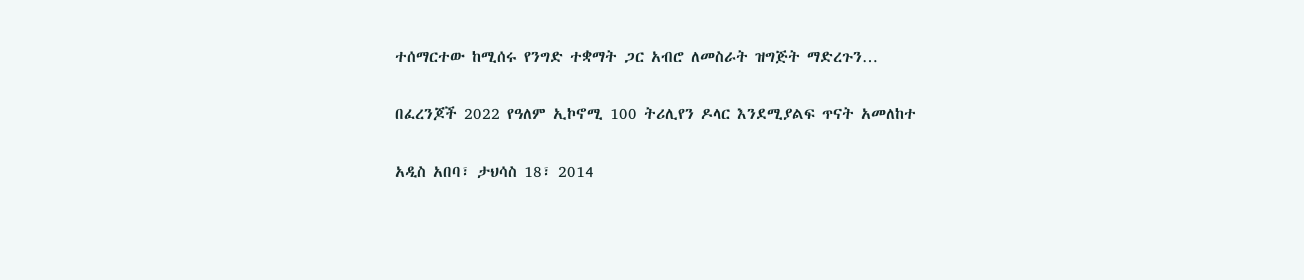ተሰማርተው ከሚሰሩ የንግድ ተቋማት ጋር አብሮ ለመስራት ዝግጅት ማድረጉን…

በፈረንጆች 2022 የዓለም ኢኮኖሚ 100 ትሪሊየን ዶላር እንደሚያልፍ ጥናት አመለከተ

አዲስ አበባ፣ ታህሳስ 18፣ 2014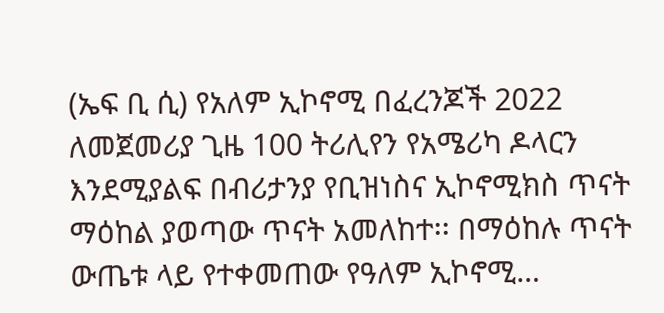(ኤፍ ቢ ሲ) የአለም ኢኮኖሚ በፈረንጆች 2022 ለመጀመሪያ ጊዜ 100 ትሪሊየን የአሜሪካ ዶላርን እንደሚያልፍ በብሪታንያ የቢዝነስና ኢኮኖሚክስ ጥናት ማዕከል ያወጣው ጥናት አመለከተ፡፡ በማዕከሉ ጥናት ውጤቱ ላይ የተቀመጠው የዓለም ኢኮኖሚ…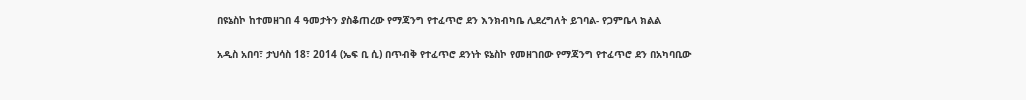በዩኔስኮ ከተመዘገበ 4 ዓመታትን ያስቆጠረው የማጃንግ የተፈጥሮ ደን እንክብካቤ ሊደረግለት ይገባል- የጋምቤላ ክልል

አዲስ አበባ፣ ታህሳስ 18፣ 2014 (ኤፍ ቢ ሲ) በጥብቅ የተፈጥሮ ደንነት ዩኔስኮ የመዘገበው የማጃንግ የተፈጥሮ ደን በአካባቢው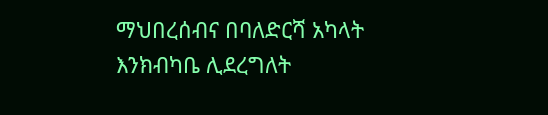ማህበረሰብና በባለድርሻ አካላት እንክብካቤ ሊደረግለት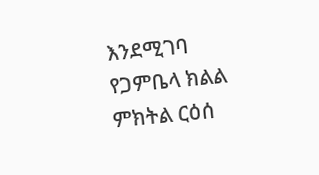እንደሚገባ የጋምቤላ ክልል ምክትል ርዕሰ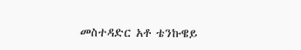መስተዳድር አቶ ቴንኩዌይ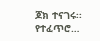ጆክ ተናገሩ፡፡ የተፈጥሮ…